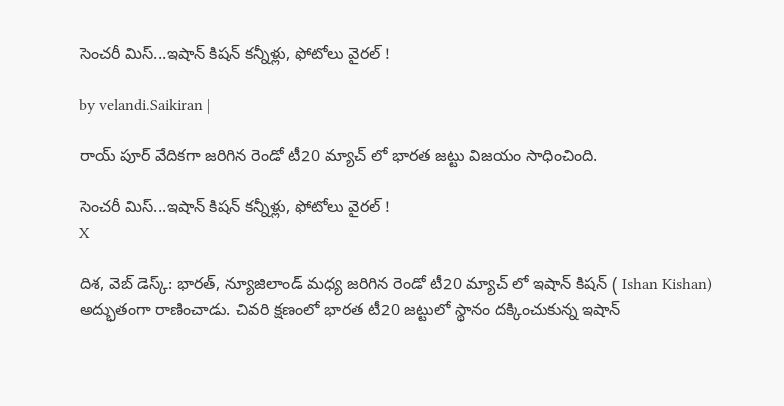సెంచ‌రీ మిస్‌...ఇషాన్ కిష‌న్ క‌న్నీళ్లు, ఫోటోలు వైర‌ల్‌ !

by velandi.Saikiran |

రాయ్ పూర్ వేదిక‌గా జ‌రిగిన రెండో టీ20 మ్యాచ్ లో భార‌త జ‌ట్టు విజ‌యం సాధించింది.

సెంచ‌రీ మిస్‌...ఇషాన్ కిష‌న్ క‌న్నీళ్లు, ఫోటోలు వైర‌ల్‌ !
X

దిశ, వెబ్ డెస్క్‌: భార‌త్, న్యూజిలాండ్ మ‌ధ్య జ‌రిగిన రెండో టీ20 మ్యాచ్ లో ఇషాన్ కిష‌న్ ( Ishan Kishan) అద్భుతంగా రాణించాడు. చివ‌రి క్ష‌ణంలో భార‌త టీ20 జ‌ట్టులో స్థానం ద‌క్కించుకున్న ఇషాన్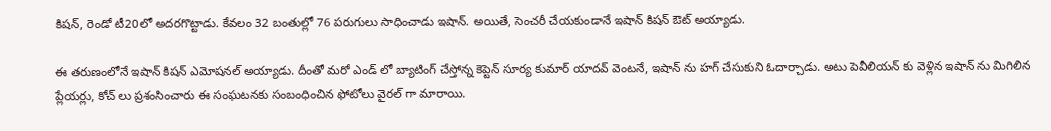కిష‌న్‌, రెండో టీ20లో అద‌ర‌గొట్టాడు. కేవ‌లం 32 బంతుల్లో 76 ప‌రుగులు సాధించాడు ఇషాన్‌. అయితే, సెంచ‌రీ చేయకుండానే ఇషాన్ కిష‌న్ ఔట్ అయ్యాడు.

ఈ త‌రుణంలోనే ఇషాన్ కిష‌న్ ఎమోష‌న‌ల్ అయ్యాడు. దీంతో మ‌రో ఎండ్ లో బ్యాటింగ్ చేస్తోన్న‌ కెప్టెన్ సూర్య కుమార్ యాద‌వ్ వెంట‌నే, ఇషాన్ ను హ‌గ్ చేసుకుని ఓదార్చాడు. అటు పెవీలియ‌న్ కు వెళ్లిన ఇషాన్ ను మిగిలిన ప్లేయ‌ర్లు, కోచ్ లు ప్ర‌శంసించారు ఈ సంఘ‌ట‌నకు సంబంధించిన ఫోటోలు వైర‌ల్ గా మారాయి.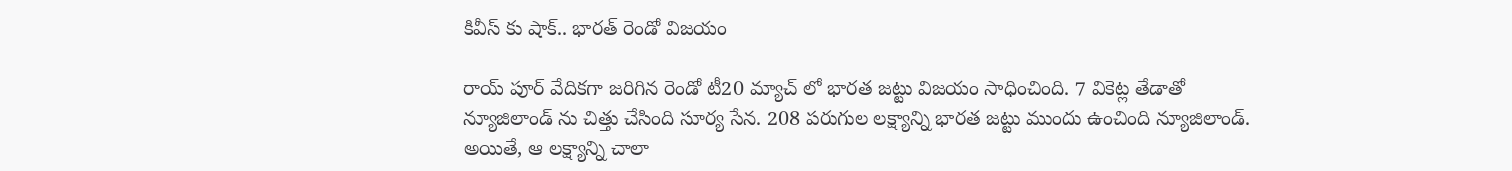కివీస్ కు షాక్‌.. భార‌త్ రెండో విజ‌యం

రాయ్ పూర్ వేదిక‌గా జ‌రిగిన రెండో టీ20 మ్యాచ్ లో భార‌త జ‌ట్టు విజ‌యం సాధించింది. 7 వికెట్ల తేడాతో న్యూజిలాండ్ ను చిత్తు చేసింది సూర్య సేన‌. 208 ప‌రుగుల లక్ష్యాన్ని భార‌త జ‌ట్టు ముందు ఉంచింది న్యూజిలాండ్. అయితే, ఆ ల‌క్ష్యాన్ని చాలా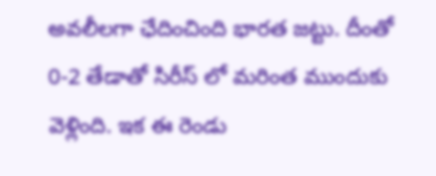అవ‌లీల‌గా ఛేదించింది భార‌త జ‌ట్టు. దీంతో 0-2 తేడాతో సిరీస్ లో మ‌రింత ముందుకు వెళ్లింది. ఇక ఈ రెండు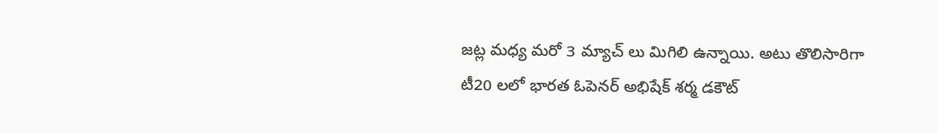జ‌ట్ల మ‌ధ్య మ‌రో 3 మ్యాచ్ లు మిగిలి ఉన్నాయి. అటు తొలిసారిగా టీ20 ల‌లో భార‌త ఓపెనర్ అభిషేక్ శ‌ర్మ డ‌కౌట్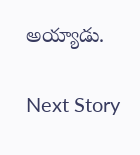అయ్యాడు.

Next Story